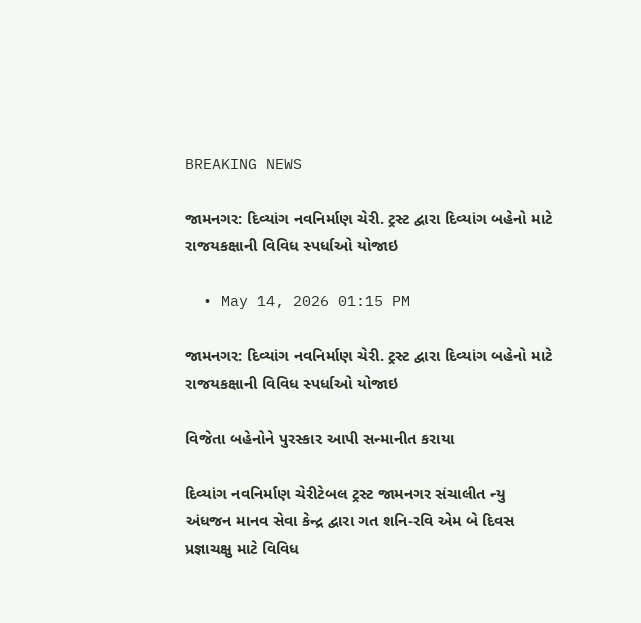BREAKING NEWS

જામનગર: દિવ્યાંગ નવનિર્માણ ચેરી. ટ્રસ્ટ દ્વારા દિવ્યાંગ બહેનો માટે રાજયકક્ષાની વિવિધ સ્પર્ધાઓ યોજાઇ

  • May 14, 2026 01:15 PM

જામનગર: દિવ્યાંગ નવનિર્માણ ચેરી. ટ્રસ્ટ દ્વારા દિવ્યાંગ બહેનો માટે રાજયકક્ષાની વિવિધ સ્પર્ધાઓ યોજાઇ

વિજેતા બહેનોને પુરસ્કાર આપી સન્માનીત કરાયા

દિવ્યાંગ નવનિર્માણ ચેરીટેબલ ટ્રસ્ટ જામનગર સંચાલીત ન્યુ અંધજન માનવ સેવા કેન્દ્ર દ્વારા ગત શનિ-રવિ એમ બે દિવસ પ્રજ્ઞાચક્ષુ માટે વિવિધ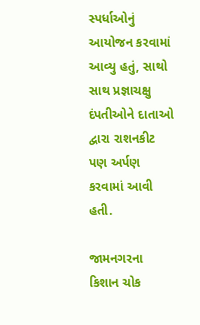સ્પર્ધાઓનું આયોજન કરવામાં આવ્યુ હતું, સાથો સાથ પ્રજ્ઞાચક્ષુ દંપતીઓને દાતાઓ દ્વારા રાશનકીટ પણ અર્પણ કરવામાં આવી હતી.

જામનગરના કિશાન ચોક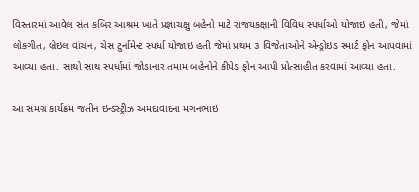વિસ્તારમાં આવેલ સંત કબિર આશ્રમ ખાતે પ્રજ્ઞાચક્ષુ બહેનો માટે રાજયકક્ષાની વિવિધ સ્પર્ધાઓ યોજાઇ હતી, જેમાં લોકગીત, બ્રેઇલ વાંચન, ચેસ ટુર્નામેન્ટ સ્પર્ધા યોજાઇ હતી જેમાં પ્રથમ ૩ વિજેતાઓને એન્ડ્રોઇડ સ્માર્ટ ફોન આપવામાં આવ્યા હતા. સાથો સાથ સ્પર્ધામાં જોડાનાર તમામ બહેનોને કીપેડ ફોન આપી પ્રોત્સાહીત કરવામાં આવ્યા હતા.

આ સમગ્ર કાર્યક્રમ જતીન ઇન્ડસ્ટ્રીઝ અમદાવાદના મગનભાઇ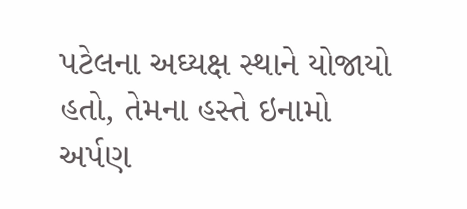પટેલના અઘ્યક્ષ સ્થાને યોજાયો હતો, તેમના હસ્તે ઇનામો અર્પણ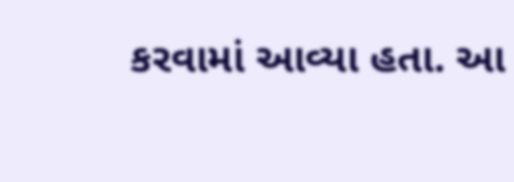કરવામાં આવ્યા હતા. આ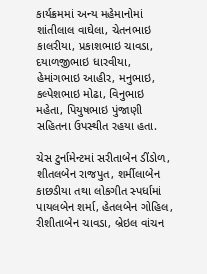કાર્યક્રમમાં અન્ય મહેમાનોમાં શાંતીલાલ વાઘેલા, ચેતનભાઇ કાલરીયા, પ્રકાશભાઇ ચાવડા, દયાળજીભાઇ ધારવીયા, હેમાંગભાઇ આહીર, મનુભાઇ, કલ્પેશભાઇ મોઢા, વિનુભાઇ મહેતા, પિયુષભાઇ પુંજાણી સહિતના ઉપસ્થીત રહયા હતા.

ચેસ ટુર્નામેન્ટમાં સરીતાબેન ડીંડોળ, શીતલબેન રાજપુત, શર્મીલાબેન કાછડીયા તથા લોકગીત સ્પર્ધામાં પાયલબેન શર્મા, હેતલબેન ગોહિલ, રીશીતાબેન ચાવડા, બ્રેઇલ વાંચન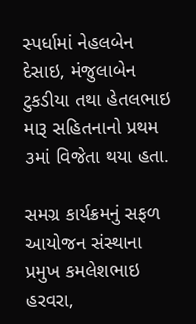સ્પર્ધામાં નેહલબેન દેસાઇ, મંજુલાબેન ટુકડીયા તથા હેતલભાઇ મારૂ સહિતનાનો પ્રથમ ૩માં વિજેતા થયા હતા.

સમગ્ર કાર્યક્રમનું સફળ આયોજન સંસ્થાના પ્રમુખ કમલેશભાઇ હરવરા,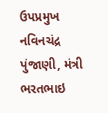ઉપપ્રમુખ નવિનચંદ્ર પુંજાણી, મંત્રી ભરતભાઇ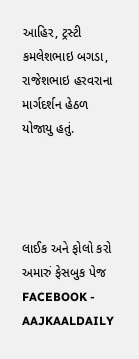આહિર, ટ્રસ્ટી કમલેશભાઇ બગડા, રાજેશભાઇ હરવરાના માર્ગદર્શન હેઠળ યોજાયુ હતું.




લાઈક અને ફોલો કરો અમારું ફેસબુક પેજ FACEBOOK - AAJKAALDAILY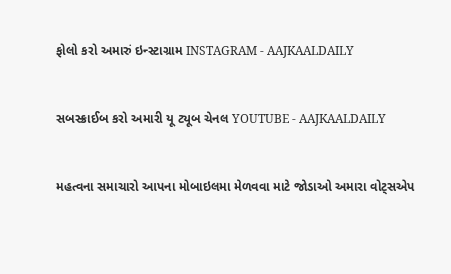ફોલો કરો અમારું ઇન્સ્ટાગ્રામ INSTAGRAM - AAJKAALDAILY


સબસ્ક્રાઈબ કરો અમારી યૂ ટ્યૂબ ચેનલ YOUTUBE - AAJKAALDAILY


મહત્વના સમાચારો આપના મોબાઇલમા મેળવવા માટે જોડાઓ અમારા વોટ્સએપ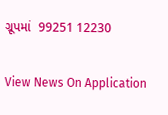ગ્રૂપમાં  99251 12230

View News On Application